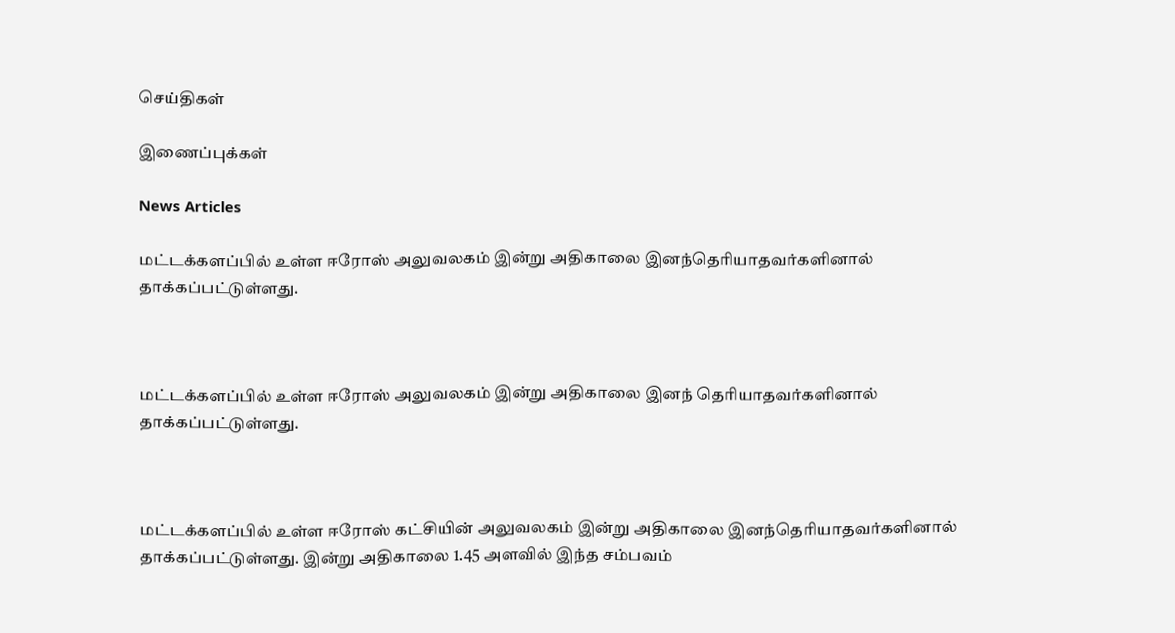செய்திகள்

இணைப்புக்கள்

News Articles

மட்டக்களப்பில் உள்ள ஈரோஸ் அலுவலகம் இன்று அதிகாலை இனந்தெரியாதவர்களினால் தாக்கப்பட்டுள்ளது.



மட்டக்களப்பில் உள்ள ஈரோஸ் அலுவலகம் இன்று அதிகாலை இனந் தெரியாதவர்களினால் தாக்கப்பட்டுள்ளது.



மட்டக்களப்பில் உள்ள ஈரோஸ் கட்சியின் அலுவலகம் இன்று அதிகாலை இனந்தெரியாதவர்களினால் தாக்கப்பட்டுள்ளது. இன்று அதிகாலை 1.45 அளவில் இந்த சம்பவம்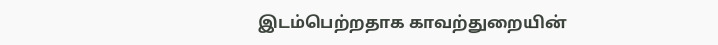இடம்பெற்றதாக காவற்துறையின்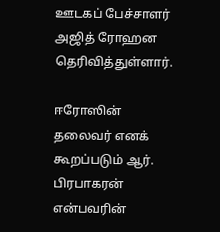ஊடகப் பேச்சாளர் அஜித் ரோஹன தெரிவித்துள்ளார்.

ஈரோஸின் தலைவர் எனக் கூறப்படும் ஆர். பிரபாகரன் என்பவரின்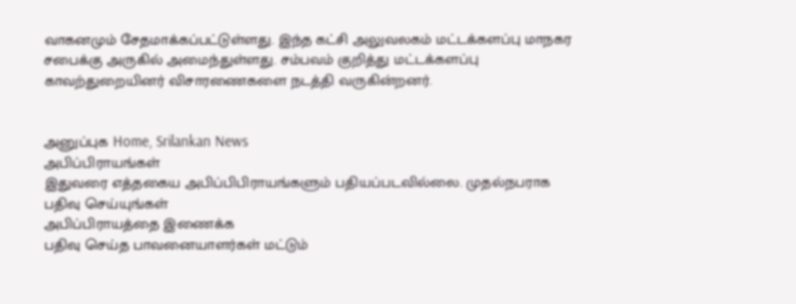வாகனமும் சேதமாக்கப்பட்டுள்ளது. இந்த கட்சி அலுவலகம் மட்டக்களப்பு மாநகர சபைக்கு அருகில் அமைந்துள்ளது. சம்பவம் குறித்து மட்டக்களப்பு காவற்துறையினர் விசாரணைகளை நடத்தி வருகின்றனர்.


அனுப்புக Home, Srilankan News
அபிப்பிராயங்கள்
இதுவரை எத்தகைய அபிப்பிபிராயங்களும் பதியப்படவில்லை. முதல்நபராக பதிவு செய்யுங்கள்
அபிப்பிராயத்தை இணைக்க
பதிவு செய்த பாவனையாளர்கள் மட்டும்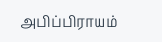அபிப்பிராயம்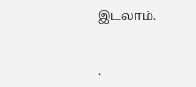இடலாம்.


.